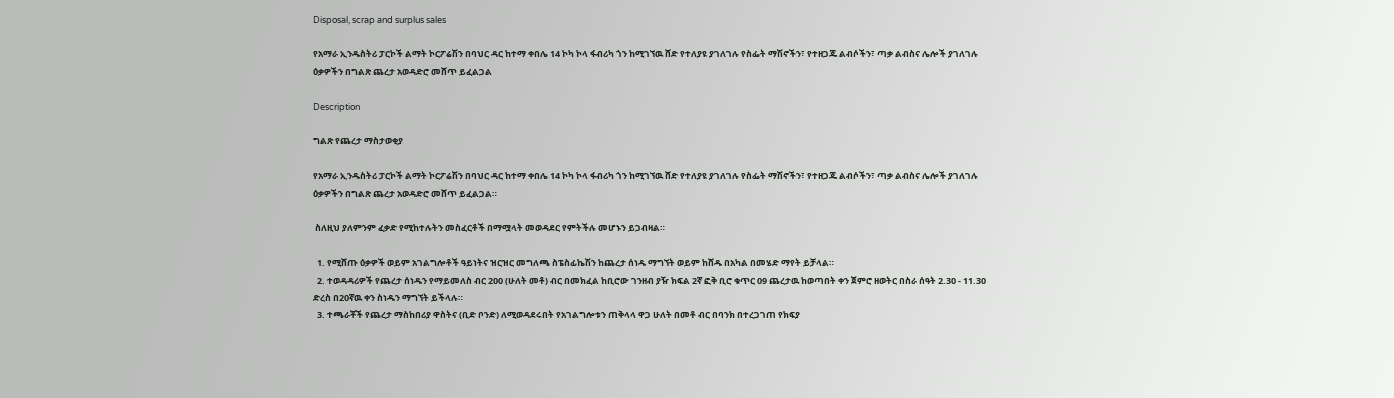Disposal, scrap and surplus sales

የአማራ ኢንዱስትሪ ፓርኮች ልማት ኮርፖሬሽን በባህር ዳር ከተማ ቀበሌ 14 ኮካ ኮላ ፋብሪካ ጎን ከሚገኘዉ ሸድ የተለያዩ ያገለገሉ የስፌት ማሽኖችን፣ የተዘጋጁ ልብሶችን፣ ጣቃ ልብስና ሌሎች ያገለገሉ ዕቃዎችን በግልጽ ጨረታ አወዳድሮ መሸጥ ይፈልጋል

Description

ግልጽ የጨረታ ማስታወቂያ

የአማራ ኢንዱስትሪ ፓርኮች ልማት ኮርፖሬሽን በባህር ዳር ከተማ ቀበሌ 14 ኮካ ኮላ ፋብሪካ ጎን ከሚገኘዉ ሸድ የተለያዩ ያገለገሉ የስፌት ማሽኖችን፣ የተዘጋጁ ልብሶችን፣ ጣቃ ልብስና ሌሎች ያገለገሉ ዕቃዎችን በግልጽ ጨረታ አወዳድሮ መሸጥ ይፈልጋል።

 ስለዚህ ያለምንም ፈቃድ የሚከተሉትን መስፈርቶች በማሟላት መወዳደር የምትችሉ መሆኑን ይጋብዛል።

  1. የሚሸጡ ዕቃዎች ወይም አገልግሎቶች ዓይነትና ዝርዝር መግለጫ ስፔስፊኬሽን ከጨረታ ሰነዱ ማግኘት ወይም ከሸዱ በአካል በመሄድ ማየት ይቻላል።
  2. ተወዳዳሪዎች የጨረታ ሰነዱን የማይመለስ ብር 200 (ሁለት መቶ) ብር በመክፈል ከቢሮው ገንዘብ ያዥ ክፍል 2ኛ ፎቅ ቢሮ ቁጥር 09 ጨረታዉ ከወጣበት ቀን ጀምሮ ዘወትር በስራ ሰዓት 2.30 - 11.30 ድረስ በ20ኛዉ ቀን ስነዱን ማግኘት ይችላሉ።
  3. ተጫራቾች የጨረታ ማስከበሪያ ዋስትና (ቢድ ቦንድ) ለሚወዳደሩበት የአገልግሎቱን ጠቅላላ ዋጋ ሁለት በመቶ ብር በባንክ በተረጋገጠ የክፍያ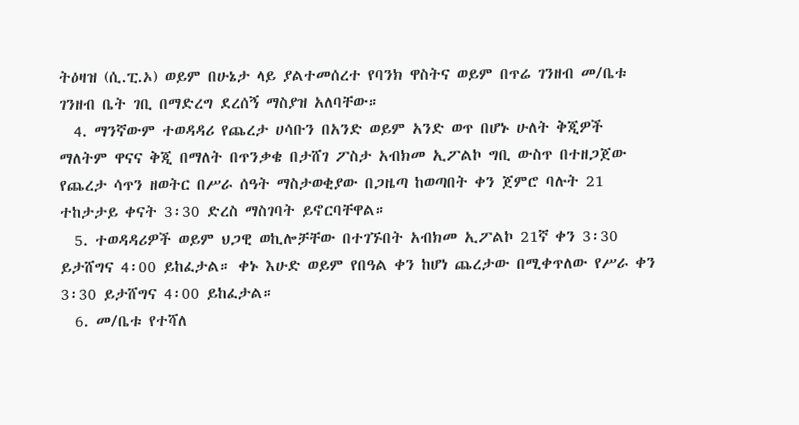ትዕዛዝ (ሲ.ፒ.ኦ) ወይም በሁኔታ ላይ ያልተመሰረተ የባንክ ዋስትና ወይም በጥሬ ገንዘብ መ/ቤቱ ገንዘብ ቤት ገቢ በማድረግ ደረሰኝ ማስያዝ አለባቸው።
  4. ማንኛውም ተወዳዳሪ የጨረታ ሀሳቡን በአንድ ወይም አንድ ወጥ በሆኑ ሁለት ቅጂዎች ማለትም ዋናና ቅጂ በማለት በጥንቃቄ በታሸገ ፖስታ አብክመ ኢፖልኮ ግቢ ውስጥ በተዘጋጀው የጨረታ ሳጥን ዘወትር በሥራ ሰዓት ማስታወቂያው በጋዜጣ ከወጣበት ቀን ጀምሮ ባሉት 21 ተከታታይ ቀናት 3፡30 ድረስ ማስገባት ይኖርባቸዋል።
  5. ተወዳዳሪዎች ወይም ህጋዊ ወኪሎቻቸው በተገኙበት አብክመ ኢፖልኮ 21ኛ ቀን 3፡30 ይታሸግና 4፡00 ይከፈታል። ቀኑ እሁድ ወይም የበዓል ቀን ከሆነ ጨረታው በሚቀጥለው የሥራ ቀን 3፡30 ይታሸግና 4፡00 ይከፈታል።
  6. መ/ቤቱ የተሻለ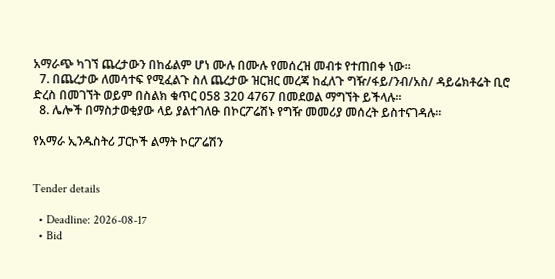አማራጭ ካገኘ ጨረታውን በከፊልም ሆነ ሙሉ በሙሉ የመሰረዝ መብቱ የተጠበቀ ነው።
  7. በጨረታው ለመሳተፍ የሚፈልጉ ስለ ጨረታው ዝርዝር መረጃ ከፈለጉ ግዥ/ፋይ/ንብ/አስ/ ዳይሬክቶሬት ቢሮ ድረስ በመገኘት ወይም በስልክ ቁጥር 058 320 4767 በመደወል ማግኘት ይችላሉ።
  8. ሌሎች በማስታወቂያው ላይ ያልተገለፁ በኮርፖሬሽኑ የግዥ መመሪያ መሰረት ይስተናገዳሉ።

የአማራ ኢንዱስትሪ ፓርኮች ልማት ኮርፖሬሽን


Tender details

  • Deadline: 2026-08-17
  • Bid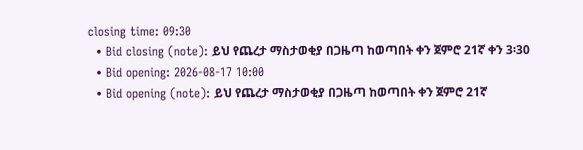closing time: 09:30
  • Bid closing (note): ይህ የጨረታ ማስታወቂያ በጋዜጣ ከወጣበት ቀን ጀምሮ 21ኛ ቀን 3፡30
  • Bid opening: 2026-08-17 10:00
  • Bid opening (note): ይህ የጨረታ ማስታወቂያ በጋዜጣ ከወጣበት ቀን ጀምሮ 21ኛ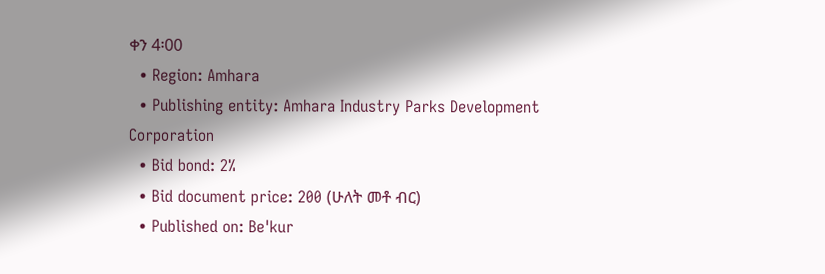ቀን 4፡00
  • Region: Amhara
  • Publishing entity: Amhara Industry Parks Development Corporation
  • Bid bond: 2%
  • Bid document price: 200 (ሁለት መቶ ብር)
  • Published on: Be'kur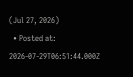(Jul 27, 2026)
  • Posted at: 2026-07-29T06:51:44.000Z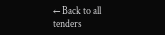← Back to all tenders